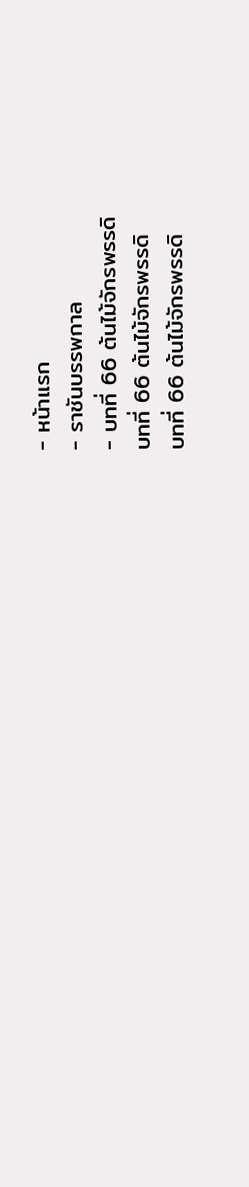- หน้าแรก
- ราชันบรรพกาล
- บทที่ 66 ต้นไม้จักรพรรดิ
บทที่ 66 ต้นไม้จักรพรรดิ
บทที่ 66 ต้นไม้จักรพรรดิ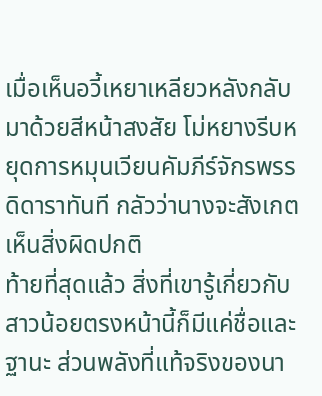เมื่อเห็นอวี้เหยาเหลียวหลังกลับมาด้วยสีหน้าสงสัย โม่หยางรีบหยุดการหมุนเวียนคัมภีร์จักรพรรดิดาราทันที กลัวว่านางจะสังเกตเห็นสิ่งผิดปกติ
ท้ายที่สุดแล้ว สิ่งที่เขารู้เกี่ยวกับสาวน้อยตรงหน้านี้ก็มีแค่ชื่อและฐานะ ส่วนพลังที่แท้จริงของนา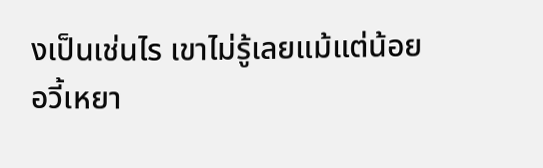งเป็นเช่นไร เขาไม่รู้เลยแม้แต่น้อย
อวี้เหยา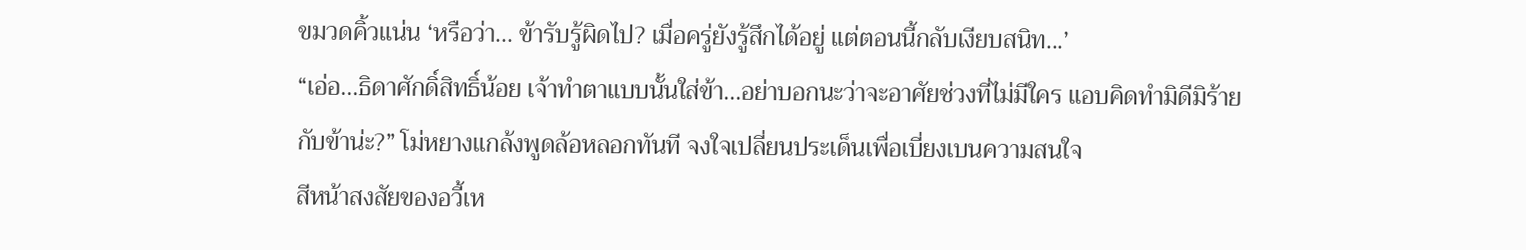ขมวดคิ้วแน่น ‘หรือว่า... ข้ารับรู้ผิดไป? เมื่อครู่ยังรู้สึกได้อยู่ แต่ตอนนี้กลับเงียบสนิท...’
“เอ่อ...ธิดาศักดิ์สิทธิ์น้อย เจ้าทำตาแบบนั้นใส่ข้า...อย่าบอกนะว่าจะอาศัยช่วงที่ไม่มีใคร แอบคิดทำมิดีมิร้ายกับข้าน่ะ?” โม่หยางแกล้งพูดล้อหลอกทันที จงใจเปลี่ยนประเด็นเพื่อเบี่ยงเบนความสนใจ
สีหน้าสงสัยของอวี้เห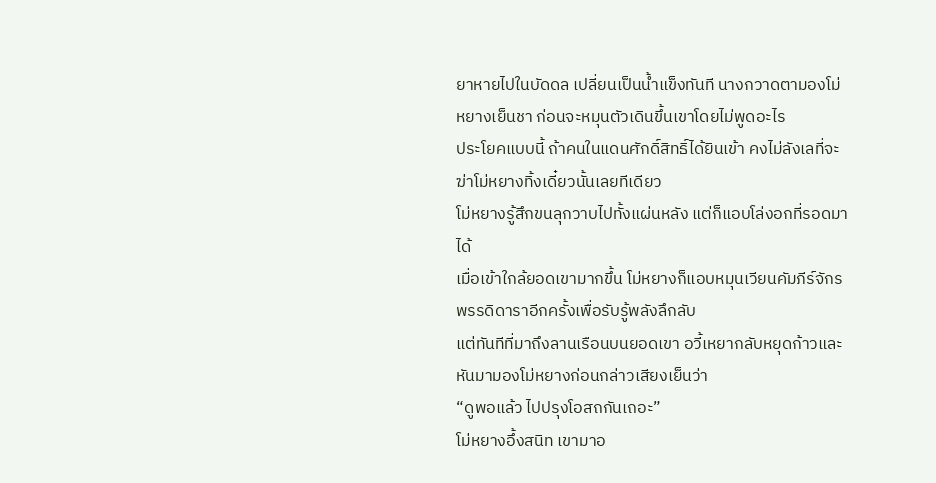ยาหายไปในบัดดล เปลี่ยนเป็นน้ำแข็งทันที นางกวาดตามองโม่หยางเย็นชา ก่อนจะหมุนตัวเดินขึ้นเขาโดยไม่พูดอะไร
ประโยคแบบนี้ ถ้าคนในแดนศักดิ์สิทธิ์ได้ยินเข้า คงไม่ลังเลที่จะฆ่าโม่หยางทิ้งเดี๋ยวนั้นเลยทีเดียว
โม่หยางรู้สึกขนลุกวาบไปทั้งแผ่นหลัง แต่ก็แอบโล่งอกที่รอดมาได้
เมื่อเข้าใกล้ยอดเขามากขึ้น โม่หยางก็แอบหมุนเวียนคัมภีร์จักรพรรดิดาราอีกครั้งเพื่อรับรู้พลังลึกลับ
แต่ทันทีที่มาถึงลานเรือนบนยอดเขา อวี้เหยากลับหยุดก้าวและหันมามองโม่หยางก่อนกล่าวเสียงเย็นว่า
“ดูพอแล้ว ไปปรุงโอสถกันเถอะ”
โม่หยางอึ้งสนิท เขามาอ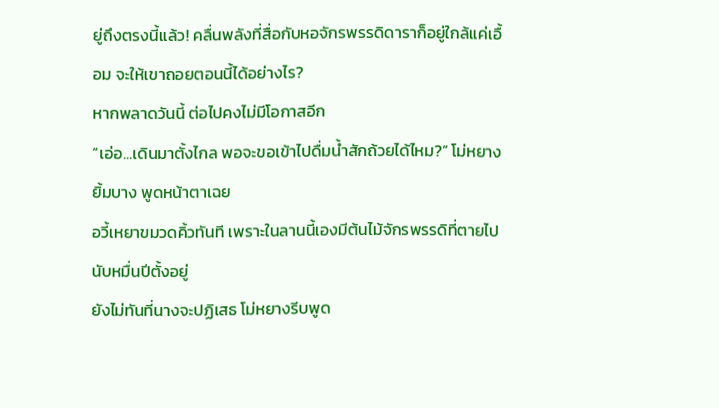ยู่ถึงตรงนี้แล้ว! คลื่นพลังที่สื่อกับหอจักรพรรดิดาราก็อยู่ใกล้แค่เอื้อม จะให้เขาถอยตอนนี้ได้อย่างไร?
หากพลาดวันนี้ ต่อไปคงไม่มีโอกาสอีก
“เอ่อ...เดินมาตั้งไกล พอจะขอเข้าไปดื่มน้ำสักถ้วยได้ไหม?” โม่หยางยิ้มบาง พูดหน้าตาเฉย
อวี้เหยาขมวดคิ้วทันที เพราะในลานนี้เองมีต้นไม้จักรพรรดิที่ตายไปนับหมื่นปีตั้งอยู่
ยังไม่ทันที่นางจะปฏิเสธ โม่หยางรีบพูด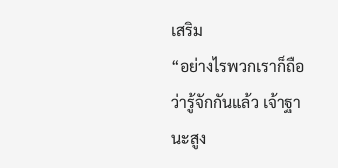เสริม
“อย่างไรพวกเราก็ถือว่ารู้จักกันแล้ว เจ้าฐานะสูง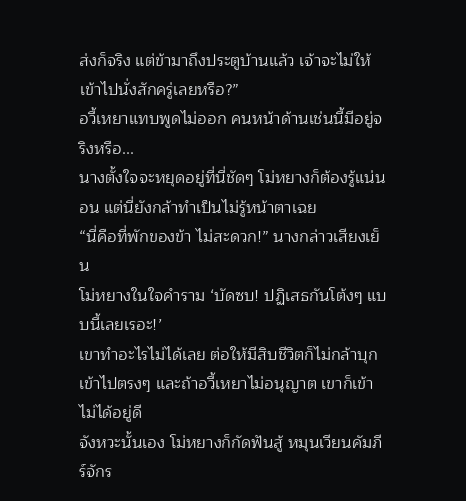ส่งก็จริง แต่ข้ามาถึงประตูบ้านแล้ว เจ้าจะไม่ให้เข้าไปนั่งสักครู่เลยหรือ?”
อวี้เหยาแทบพูดไม่ออก คนหน้าด้านเช่นนี้มีอยู่จริงหรือ...
นางตั้งใจจะหยุดอยู่ที่นี่ชัดๆ โม่หยางก็ต้องรู้แน่นอน แต่นี่ยังกล้าทำเป็นไม่รู้หน้าตาเฉย
“นี่คือที่พักของข้า ไม่สะดวก!” นางกล่าวเสียงเย็น
โม่หยางในใจคำราม ‘บัดซบ! ปฏิเสธกันโต้งๆ แบบนี้เลยเรอะ!’
เขาทำอะไรไม่ได้เลย ต่อให้มีสิบชีวิตก็ไม่กล้าบุกเข้าไปตรงๆ และถ้าอวี้เหยาไม่อนุญาต เขาก็เข้าไม่ได้อยู่ดี
จังหวะนั้นเอง โม่หยางก็กัดฟันสู้ หมุนเวียนคัมภีร์จักร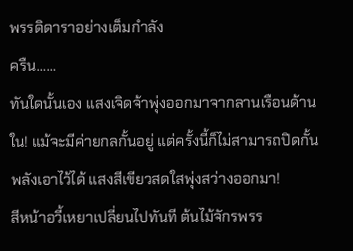พรรดิดาราอย่างเต็มกำลัง
ครืน……
ทันใดนั้นเอง แสงเจิดจ้าพุ่งออกมาจากลานเรือนด้านใน! แม้จะมีค่ายกลกั้นอยู่ แต่ครั้งนี้ก็ไม่สามารถปิดกั้นพลังเอาไว้ได้ แสงสีเขียวสดใสพุ่งสว่างออกมา!
สีหน้าอวี้เหยาเปลี่ยนไปทันที ต้นไม้จักรพรร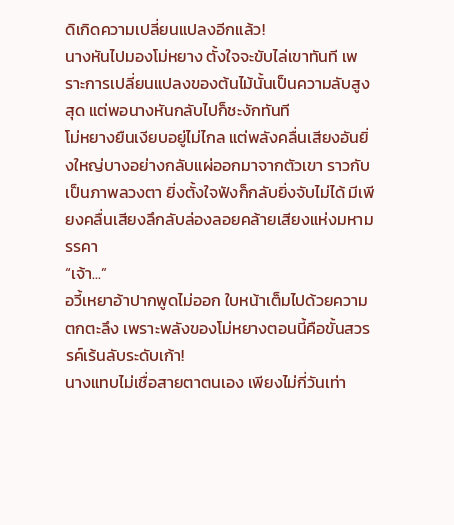ดิเกิดความเปลี่ยนแปลงอีกแล้ว!
นางหันไปมองโม่หยาง ตั้งใจจะขับไล่เขาทันที เพราะการเปลี่ยนแปลงของต้นไม้นั้นเป็นความลับสูงสุด แต่พอนางหันกลับไปก็ชะงักทันที
โม่หยางยืนเงียบอยู่ไม่ไกล แต่พลังคลื่นเสียงอันยิ่งใหญ่บางอย่างกลับแผ่ออกมาจากตัวเขา ราวกับเป็นภาพลวงตา ยิ่งตั้งใจฟังก็กลับยิ่งจับไม่ได้ มีเพียงคลื่นเสียงลึกลับล่องลอยคล้ายเสียงแห่งมหามรรคา
“เจ้า...”
อวี้เหยาอ้าปากพูดไม่ออก ใบหน้าเต็มไปด้วยความตกตะลึง เพราะพลังของโม่หยางตอนนี้คือขั้นสวรรค์เร้นลับระดับเก้า!
นางแทบไม่เชื่อสายตาตนเอง เพียงไม่กี่วันเท่า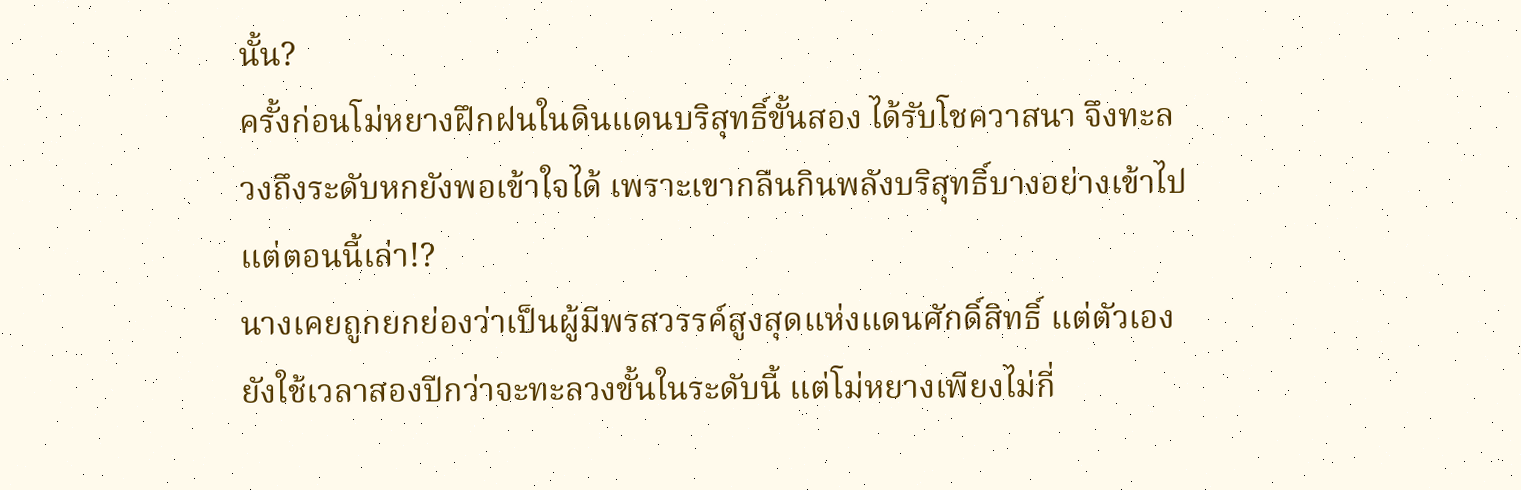นั้น?
ครั้งก่อนโม่หยางฝึกฝนในดินแดนบริสุทธิ์ขั้นสอง ได้รับโชควาสนา จึงทะลวงถึงระดับหกยังพอเข้าใจได้ เพราะเขากลืนกินพลังบริสุทธิ์บางอย่างเข้าไป
แต่ตอนนี้เล่า!?
นางเคยถูกยกย่องว่าเป็นผู้มีพรสวรรค์สูงสุดแห่งแดนศักดิ์สิทธิ์ แต่ตัวเองยังใช้เวลาสองปีกว่าจะทะลวงขั้นในระดับนี้ แต่โม่หยางเพียงไม่กี่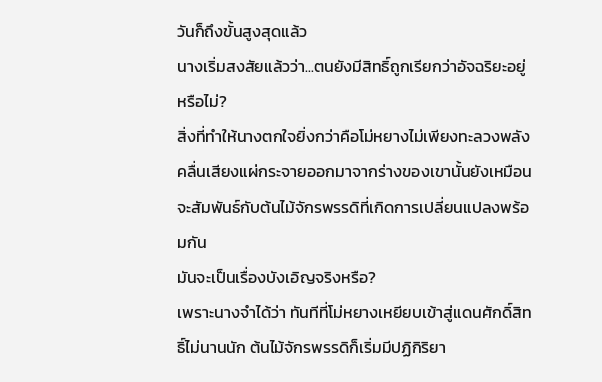วันก็ถึงขั้นสูงสุดแล้ว
นางเริ่มสงสัยแล้วว่า...ตนยังมีสิทธิ์ถูกเรียกว่าอัจฉริยะอยู่หรือไม่?
สิ่งที่ทำให้นางตกใจยิ่งกว่าคือโม่หยางไม่เพียงทะลวงพลัง คลื่นเสียงแผ่กระจายออกมาจากร่างของเขานั้นยังเหมือนจะสัมพันธ์กับต้นไม้จักรพรรดิที่เกิดการเปลี่ยนแปลงพร้อมกัน
มันจะเป็นเรื่องบังเอิญจริงหรือ?
เพราะนางจำได้ว่า ทันทีที่โม่หยางเหยียบเข้าสู่แดนศักดิ์สิทธิ์ไม่นานนัก ต้นไม้จักรพรรดิก็เริ่มมีปฏิกิริยา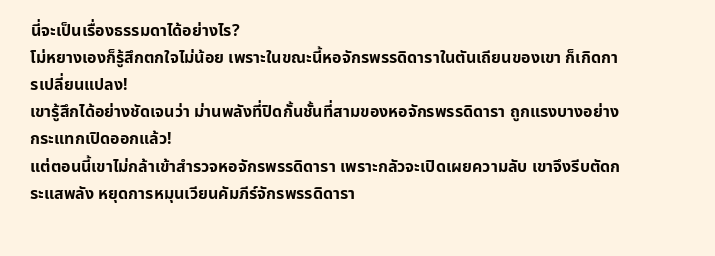นี่จะเป็นเรื่องธรรมดาได้อย่างไร?
โม่หยางเองก็รู้สึกตกใจไม่น้อย เพราะในขณะนี้หอจักรพรรดิดาราในตันเถียนของเขา ก็เกิดการเปลี่ยนแปลง!
เขารู้สึกได้อย่างชัดเจนว่า ม่านพลังที่ปิดกั้นชั้นที่สามของหอจักรพรรดิดารา ถูกแรงบางอย่างกระแทกเปิดออกแล้ว!
แต่ตอนนี้เขาไม่กล้าเข้าสำรวจหอจักรพรรดิดารา เพราะกลัวจะเปิดเผยความลับ เขาจึงรีบตัดกระแสพลัง หยุดการหมุนเวียนคัมภีร์จักรพรรดิดารา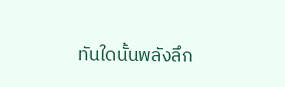ทันใดนั้นพลังลึก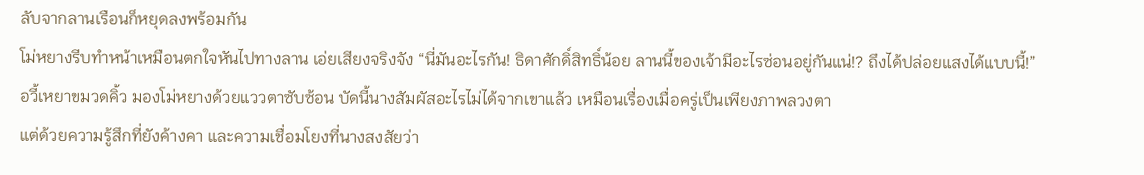ลับจากลานเรือนก็หยุดลงพร้อมกัน
โม่หยางรีบทำหน้าเหมือนตกใจหันไปทางลาน เอ่ยเสียงจริงจัง “นี่มันอะไรกัน! ธิดาศักดิ์สิทธิ์น้อย ลานนี้ของเจ้ามีอะไรซ่อนอยู่กันแน่!? ถึงได้ปล่อยแสงได้แบบนี้!”
อวี้เหยาขมวดคิ้ว มองโม่หยางด้วยแววตาซับซ้อน บัดนี้นางสัมผัสอะไรไม่ได้จากเขาแล้ว เหมือนเรื่องเมื่อครู่เป็นเพียงภาพลวงตา
แต่ด้วยความรู้สึกที่ยังค้างคา และความเชื่อมโยงที่นางสงสัยว่า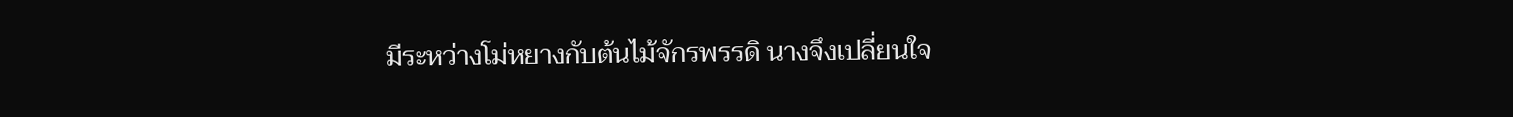มีระหว่างโม่หยางกับต้นไม้จักรพรรดิ นางจึงเปลี่ยนใจ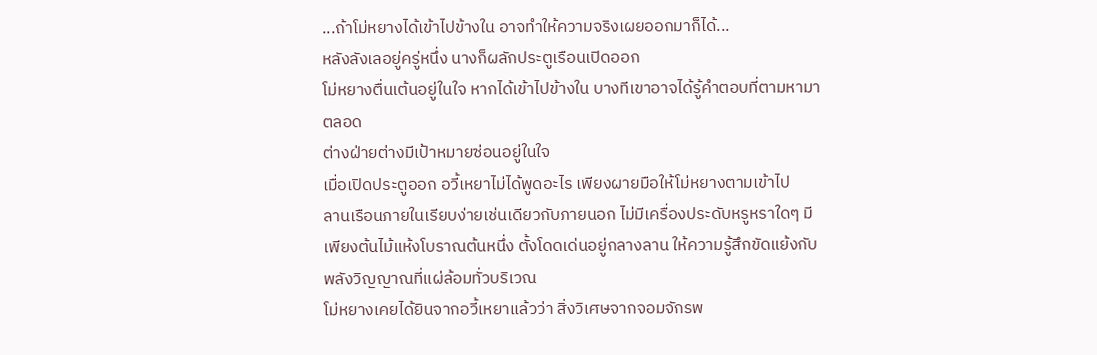...ถ้าโม่หยางได้เข้าไปข้างใน อาจทำให้ความจริงเผยออกมาก็ได้...
หลังลังเลอยู่ครู่หนึ่ง นางก็ผลักประตูเรือนเปิดออก
โม่หยางตื่นเต้นอยู่ในใจ หากได้เข้าไปข้างใน บางทีเขาอาจได้รู้คำตอบที่ตามหามาตลอด
ต่างฝ่ายต่างมีเป้าหมายซ่อนอยู่ในใจ
เมื่อเปิดประตูออก อวี้เหยาไม่ได้พูดอะไร เพียงผายมือให้โม่หยางตามเข้าไป
ลานเรือนภายในเรียบง่ายเช่นเดียวกับภายนอก ไม่มีเครื่องประดับหรูหราใดๆ มีเพียงต้นไม้แห้งโบราณต้นหนึ่ง ตั้งโดดเด่นอยู่กลางลาน ให้ความรู้สึกขัดแย้งกับพลังวิญญาณที่แผ่ล้อมทั่วบริเวณ
โม่หยางเคยได้ยินจากอวี้เหยาแล้วว่า สิ่งวิเศษจากจอมจักรพ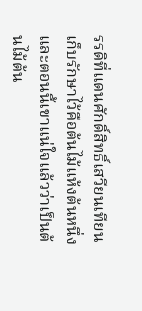รรดิที่แดนศักดิ์สิทธิ์เสวียนเทียนเก็บรักษาไว้คือต้นไม้แห้งต้นหนึ่ง และตอนนี้เขาแน่ใจแล้วว่าเป็นต้นไม้ต้น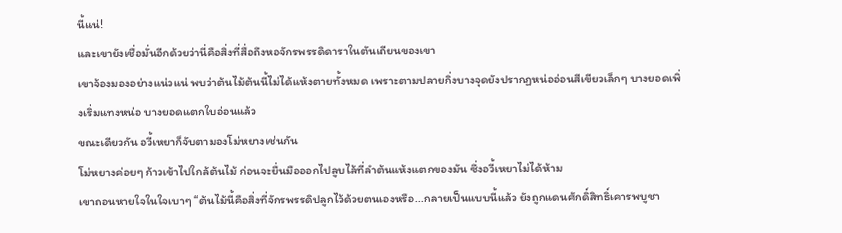นี้แน่!
และเขายังเชื่อมั่นอีกด้วยว่านี่คือสิ่งที่สื่อถึงหอจักรพรรดิดาราในตันเถียนของเขา
เขาจ้องมองอย่างแน่วแน่ พบว่าต้นไม้ต้นนี้ไม่ได้แห้งตายทั้งหมด เพราะตามปลายกิ่งบางจุดยังปรากฏหน่ออ่อนสีเขียวเล็กๆ บางยอดเพิ่งเริ่มแทงหน่อ บางยอดแตกใบอ่อนแล้ว
ขณะเดียวกัน อวี้เหยาก็จับตามองโม่หยางเช่นกัน
โม่หยางค่อยๆ ก้าวเข้าไปใกล้ต้นไม้ ก่อนจะยื่นมือออกไปลูบไล้ที่ลำต้นแห้งแตกของมัน ซึ่งอวี้เหยาไม่ได้ห้าม
เขาถอนหายใจในใจเบาๆ “ต้นไม้นี้คือสิ่งที่จักรพรรดิปลูกไว้ด้วยตนเองหรือ...กลายเป็นแบบนี้แล้ว ยังถูกแดนศักดิ์สิทธิ์เคารพบูชา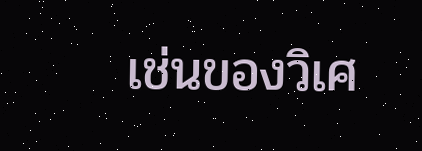เช่นของวิเศ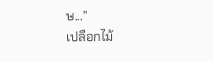ษ...”
เปลือกไม้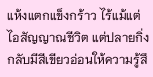แห้งแตกแข็งกร้าว ไร้แม้แต่ไอสัญญาณชีวิต แต่ปลายกิ่งกลับมีสีเขียวอ่อนให้ความรู้สึ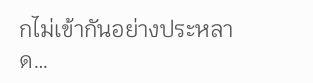กไม่เข้ากันอย่างประหลาด…